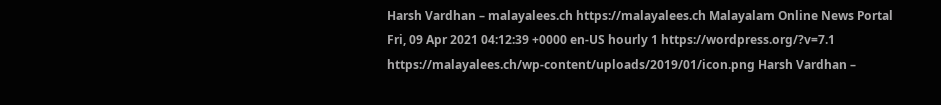Harsh Vardhan – malayalees.ch https://malayalees.ch Malayalam Online News Portal Fri, 09 Apr 2021 04:12:39 +0000 en-US hourly 1 https://wordpress.org/?v=7.1 https://malayalees.ch/wp-content/uploads/2019/01/icon.png Harsh Vardhan –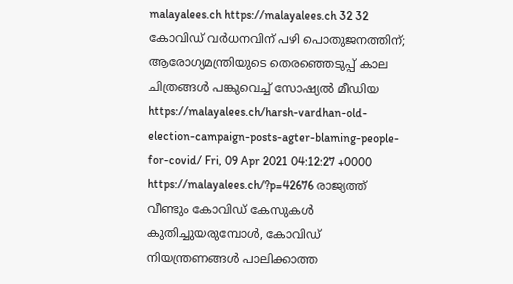malayalees.ch https://malayalees.ch 32 32 കോവിഡ് വർധനവിന് പഴി പൊതുജനത്തിന്; ആരോഗ്യമന്ത്രിയുടെ തെരഞ്ഞെടുപ്പ് കാല ചിത്രങ്ങൾ പങ്കുവെച്ച് സോഷ്യൽ മീഡിയ https://malayalees.ch/harsh-vardhan-old-election-campaign-posts-agter-blaming-people-for-covid/ Fri, 09 Apr 2021 04:12:27 +0000 https://malayalees.ch/?p=42676 രാജ്യത്ത് വീണ്ടും കോവിഡ് കേസുകൾ കുതിച്ചുയരുമ്പോൾ, കോവിഡ് നിയന്ത്രണങ്ങൾ പാലിക്കാത്ത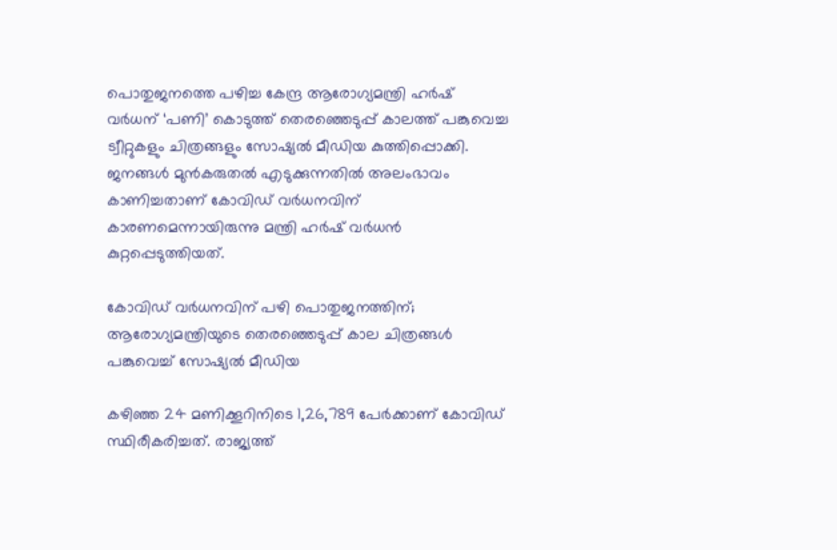പൊതുജനത്തെ പഴിച്ച കേന്ദ്ര ആരോഗ്യമന്ത്രി ഹർഷ് വർധന് ‘പണി’ കൊടുത്ത് തെരഞ്ഞെടുപ്പ് കാലത്ത് പങ്കുവെച്ച ട്വീറ്റുകളും ചിത്രങ്ങളും സോഷ്യല്‍ മീഡിയ കുത്തിപ്പൊക്കി. ജനങ്ങൾ മുൻകരുതൽ എടുക്കുന്നതിൽ അലംഭാവം കാണിച്ചതാണ് കോവിഡ് വർധനവിന് കാരണമെന്നായിരുന്നു മന്ത്രി ഹർഷ് വർധൻ കുറ്റപ്പെടുത്തിയത്.

കോവിഡ് വർധനവിന് പഴി പൊതുജനത്തിന്; ആരോഗ്യമന്ത്രിയുടെ തെരഞ്ഞെടുപ്പ് കാല ചിത്രങ്ങൾ പങ്കുവെച്ച് സോഷ്യൽ മീഡിയ

കഴിഞ്ഞ 24 മണിക്കൂറിനിടെ 1,26,789 പേര്‍ക്കാണ് കോവിഡ് സ്ഥിരീകരിച്ചത്. രാജ്യത്ത്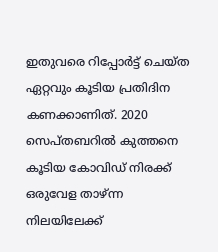ഇതുവരെ റിപ്പോര്‍ട്ട് ചെയ്ത ഏറ്റവും കൂടിയ പ്രതിദിന കണക്കാണിത്. 2020 സെപ്തബറില്‍ കുത്തനെ കൂടിയ കോവിഡ് നിരക്ക് ഒരുവേള താഴ്ന്ന നിലയിലേക്ക്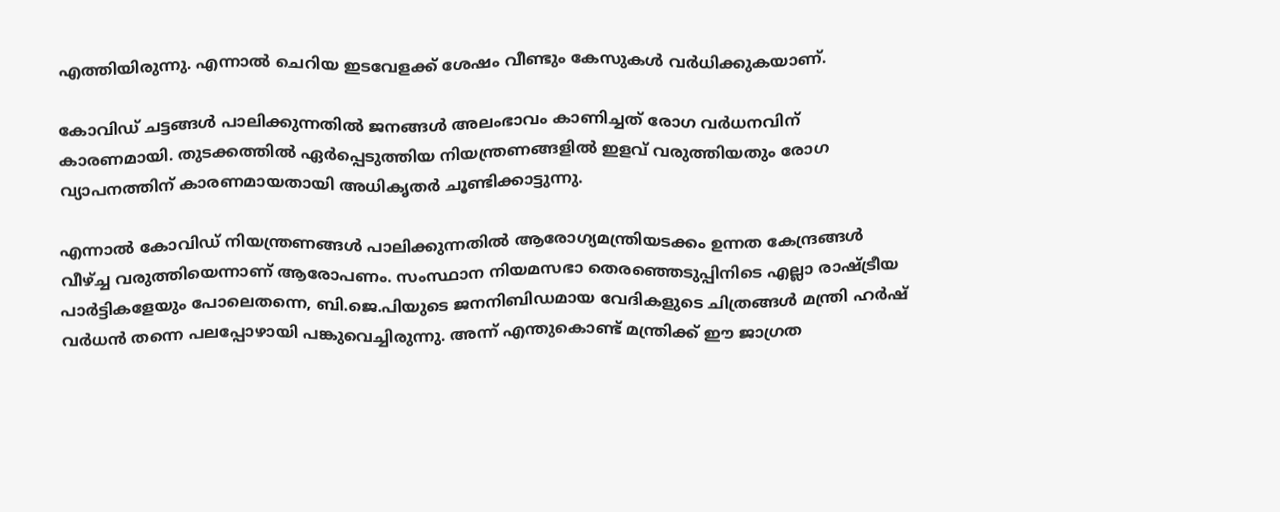എത്തിയിരുന്നു. എന്നാൽ ചെറിയ ഇടവേളക്ക് ശേഷം വീണ്ടും കേസുകൾ വർധിക്കുകയാണ്.

കോവിഡ് ചട്ടങ്ങൾ പാലിക്കുന്നതിൽ ജനങ്ങൾ അലംഭാവം കാണിച്ചത് രോഗ വർധനവിന് കാരണമായി. തുടക്കത്തിൽ ഏർപ്പെടുത്തിയ നിയന്ത്രണങ്ങളിൽ ഇളവ് വരുത്തിയതും രോഗ വ്യാപനത്തിന് കാരണമായതായി അധികൃതർ ചൂണ്ടിക്കാട്ടുന്നു.

എന്നാൽ കോവിഡ് നിയന്ത്രണങ്ങൾ പാലിക്കുന്നതിൽ ആരോഗ്യമന്ത്രിയടക്കം ഉന്നത കേന്ദ്രങ്ങള്‍ വീഴ്ച്ച വരുത്തിയെന്നാണ് ആരോപണം. സംസ്ഥാന നിയമസഭാ തെരഞ്ഞെടുപ്പിനിടെ എല്ലാ രാഷ്ട്രീയ പാർട്ടികളേയും പോലെതന്നെ, ബി.ജെ.പിയുടെ ജനനിബിഡമായ വേദികളു‍ടെ ചിത്രങ്ങൾ മന്ത്രി ഹർഷ് വർധൻ തന്നെ പലപ്പോഴായി പങ്കുവെച്ചിരുന്നു. അന്ന് എന്തുകൊണ്ട് മന്ത്രിക്ക് ഈ ജാഗ്രത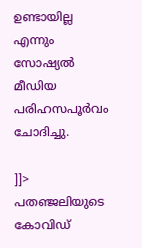ഉണ്ടായില്ല എന്നും സോഷ്യൽ മീഡിയ പരിഹസപൂര്‍വം ചോദിച്ചു.

]]>
പതഞ്ജലിയുടെ കോവിഡ്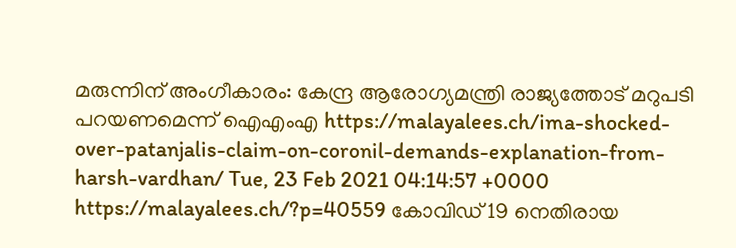മരുന്നിന് അംഗീകാരം: കേന്ദ്ര ആരോഗ്യമന്ത്രി രാജ്യത്തോട് മറുപടി പറയണമെന്ന് ഐഎംഎ https://malayalees.ch/ima-shocked-over-patanjalis-claim-on-coronil-demands-explanation-from-harsh-vardhan/ Tue, 23 Feb 2021 04:14:57 +0000 https://malayalees.ch/?p=40559 കോവിഡ് 19 നെതിരായ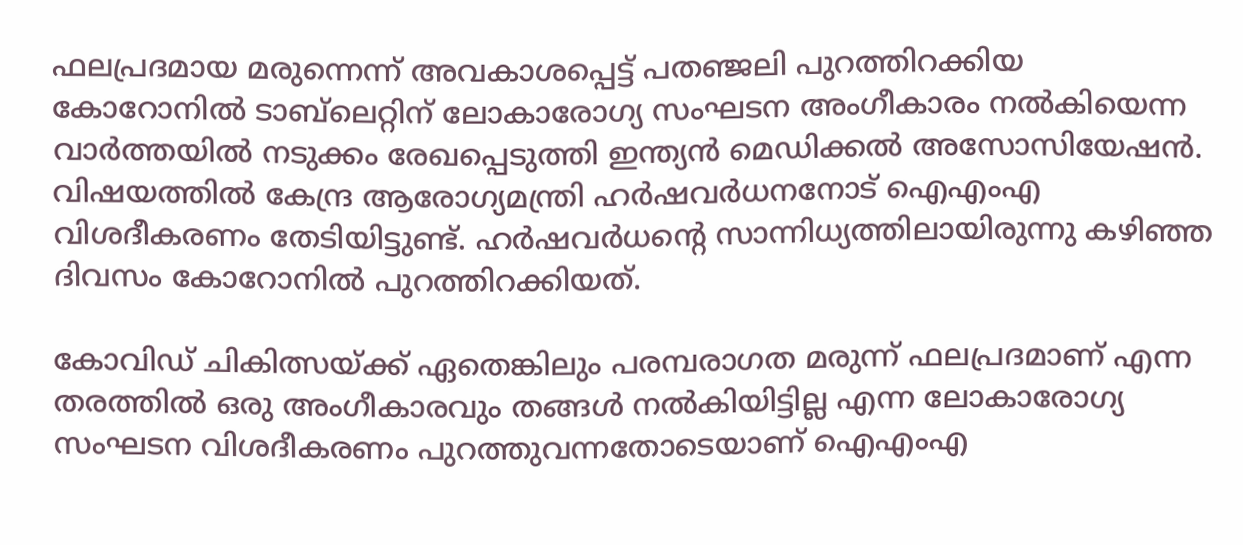ഫലപ്രദമായ മരുന്നെന്ന് അവകാശപ്പെട്ട് പതഞ്ജലി പുറത്തിറക്കിയ കോറോനില്‍ ടാബ്‍ലെറ്റിന് ലോകാരോഗ്യ സംഘടന അംഗീകാരം നല്‍കിയെന്ന വാര്‍ത്തയില്‍ നടുക്കം രേഖപ്പെടുത്തി ഇന്ത്യന്‍ മെഡിക്കല്‍ അസോസിയേഷന്‍. വിഷയത്തില്‍ കേന്ദ്ര ആരോഗ്യമന്ത്രി ഹര്‍ഷവര്‍ധനനോട് ഐഎംഎ വിശദീകരണം തേടിയിട്ടുണ്ട്. ഹര്‍ഷവര്‍ധന്‍റെ സാന്നിധ്യത്തിലായിരുന്നു കഴിഞ്ഞ ദിവസം കോറോനില്‍ പുറത്തിറക്കിയത്.

കോവിഡ് ചികിത്സയ്ക്ക് ഏതെങ്കിലും പരമ്പരാഗത മരുന്ന് ഫലപ്രദമാണ് എന്ന തരത്തില്‍ ഒരു അംഗീകാരവും തങ്ങള്‍ നല്‍കിയിട്ടില്ല എന്ന ലോകാരോഗ്യ സംഘടന വിശദീകരണം പുറത്തുവന്നതോടെയാണ് ഐഎംഎ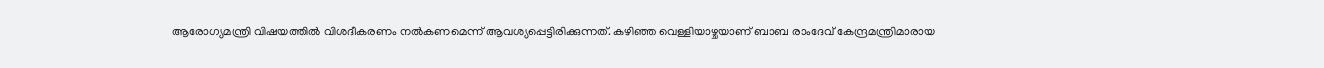ആരോഗ്യമന്ത്രി വിഷയത്തില്‍ വിശദീകരണം നല്‍കണമെന്ന് ആവശ്യപ്പെട്ടിരിക്കുന്നത്. കഴിഞ്ഞ വെള്ളിയാഴ്ചയാണ് ബാബ രാംദേവ് കേന്ദ്രമന്ത്രിമാരായ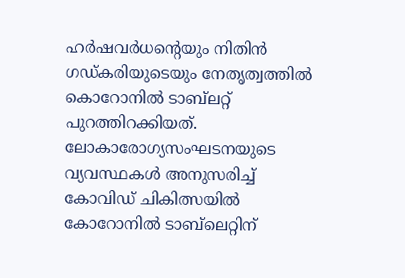ഹര്‍ഷവര്‍ധന്‍റെയും നിതിന്‍ ഗഡ്കരിയുടെയും നേതൃത്വത്തില്‍ കൊറോനില്‍ ടാബ്‍ലറ്റ് പുറത്തിറക്കിയത്. ലോകാരോഗ്യസംഘടനയുടെ വ്യവസ്ഥകള്‍ അനുസരിച്ച് കോവിഡ് ചികിത്സയില്‍ കോറോനില്‍ ടാബ്‌ലെറ്റിന്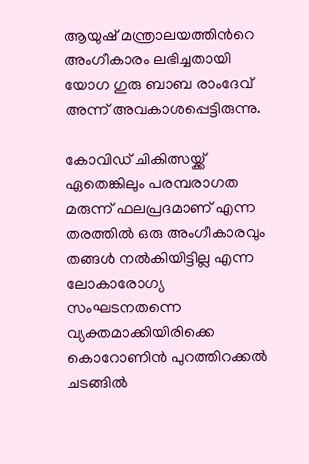ആയുഷ് മന്ത്രാലയത്തിന്‍റെ അംഗീകാരം ലഭിച്ചതായി യോഗ ഗുരു ബാബ രാംദേവ് അന്ന് അവകാശപ്പെട്ടിരുന്നു.

കോവിഡ് ചികിത്സയ്ക്ക് ഏതെങ്കിലും പരമ്പരാഗത മരുന്ന് ഫലപ്രദമാണ് എന്ന തരത്തില്‍ ഒരു അംഗീകാരവും തങ്ങള്‍ നല്‍കിയിട്ടില്ല എന്ന ലോകാരോഗ്യ സംഘടനതന്നെ വ്യക്തമാക്കിയിരിക്കെ കൊറോണിന്‍ പുറത്തിറക്കല്‍ ചടങ്ങില്‍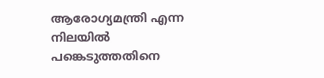ആരോഗ്യമന്ത്രി എന്ന നിലയില്‍ പങ്കെടുത്തതിനെ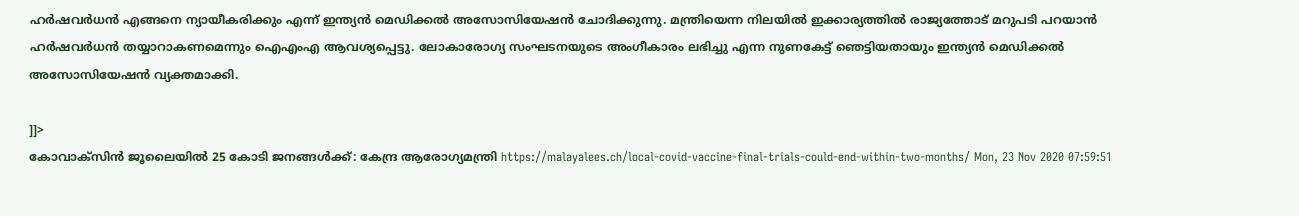ഹര്‍ഷവര്‍ധന്‍ എങ്ങനെ ന്യായീകരിക്കും എന്ന് ഇന്ത്യന്‍ മെഡിക്കല്‍ അസോസിയേഷന്‍ ചോദിക്കുന്നു. മന്ത്രിയെന്ന നിലയില്‍ ഇക്കാര്യത്തില്‍ രാജ്യത്തോട് മറുപടി പറയാന്‍ ഹര്‍ഷവര്‍ധന്‍ തയ്യാറാകണമെന്നും ഐഎംഎ ആവശ്യപ്പെട്ടു. ലോകാരോഗ്യ സംഘടനയുടെ അംഗീകാരം ലഭിച്ചു എന്ന നുണകേട്ട് ഞെട്ടിയതായും ഇന്ത്യന്‍ മെഡിക്കല്‍ അസോസിയേഷന്‍ വ്യക്തമാക്കി.

]]>
കോവാക്‌സിന്‍ ജൂലൈയില്‍ 25 കോടി ജനങ്ങള്‍ക്ക്: കേന്ദ്ര ആരോഗ്യമന്ത്രി https://malayalees.ch/local-covid-vaccine-final-trials-could-end-within-two-months/ Mon, 23 Nov 2020 07:59:51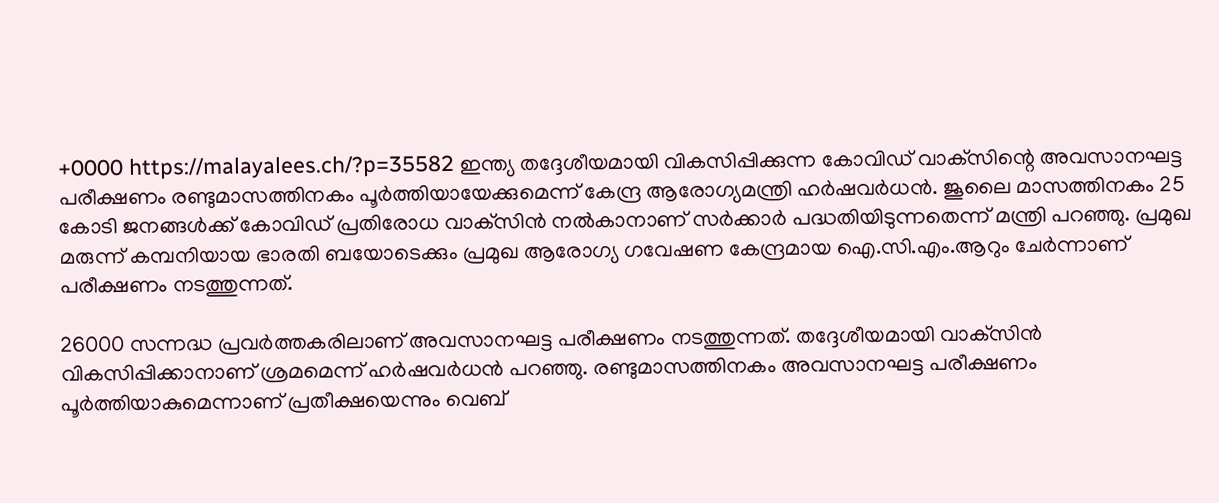+0000 https://malayalees.ch/?p=35582 ഇന്ത്യ തദ്ദേശീയമായി വികസിപ്പിക്കുന്ന കോവിഡ് വാക്‌സിന്റെ അവസാനഘട്ട പരീക്ഷണം രണ്ടുമാസത്തിനകം പൂര്‍ത്തിയായേക്കുമെന്ന് കേന്ദ്ര ആരോഗ്യമന്ത്രി ഹര്‍ഷവര്‍ധന്‍. ജൂലൈ മാസത്തിനകം 25 കോടി ജനങ്ങള്‍ക്ക് കോവിഡ് പ്രതിരോധ വാക്‌സിന്‍ നല്‍കാനാണ് സര്‍ക്കാര്‍ പദ്ധതിയിടുന്നതെന്ന് മന്ത്രി പറഞ്ഞു. പ്രമുഖ മരുന്ന് കമ്പനിയായ ഭാരതി ബയോടെക്കും പ്രമുഖ ആരോഗ്യ ഗവേഷണ കേന്ദ്രമായ ഐ.സി.എം.ആറും ചേര്‍ന്നാണ് പരീക്ഷണം നടത്തുന്നത്.

26000 സന്നദ്ധ പ്രവര്‍ത്തകരിലാണ് അവസാനഘട്ട പരീക്ഷണം നടത്തുന്നത്. തദ്ദേശീയമായി വാക്‌സിന്‍ വികസിപ്പിക്കാനാണ് ശ്രമമെന്ന് ഹര്‍ഷവര്‍ധന്‍ പറഞ്ഞു. രണ്ടുമാസത്തിനകം അവസാനഘട്ട പരീക്ഷണം പൂര്‍ത്തിയാകുമെന്നാണ് പ്രതീക്ഷയെന്നും വെബ്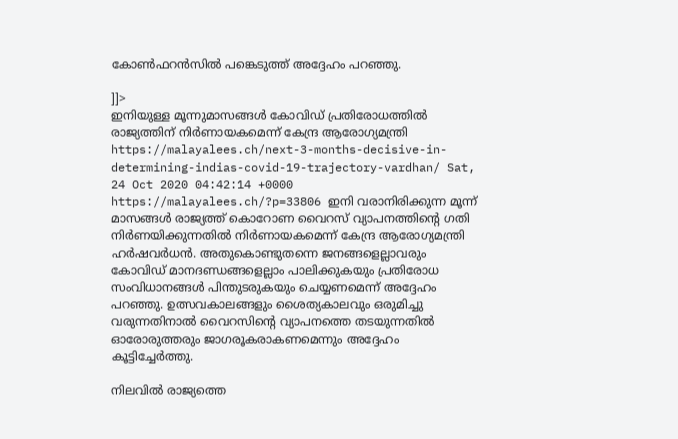കോണ്‍ഫറന്‍സില്‍ പങ്കെടുത്ത് അദ്ദേഹം പറഞ്ഞു.

]]>
ഇനിയുള്ള മൂന്നുമാസങ്ങള്‍ കോവിഡ് പ്രതിരോധത്തില്‍ രാജ്യത്തിന് നിര്‍ണായകമെന്ന് കേന്ദ്ര ആരോഗ്യമന്ത്രി https://malayalees.ch/next-3-months-decisive-in-determining-indias-covid-19-trajectory-vardhan/ Sat, 24 Oct 2020 04:42:14 +0000 https://malayalees.ch/?p=33806 ഇനി വരാനിരിക്കുന്ന മൂന്ന് മാസങ്ങള്‍ രാജ്യത്ത് കൊറോണ വൈറസ് വ്യാപനത്തിന്‍റെ ഗതി നിര്‍ണയിക്കുന്നതില്‍ നിര്‍ണായകമെന്ന് കേന്ദ്ര ആരോഗ്യമന്ത്രി ഹര്‍ഷവര്‍ധന്‍. അതുകൊണ്ടുതന്നെ ജനങ്ങളെല്ലാവരും കോവിഡ് മാനദണ്ഡങ്ങളെല്ലാം പാലിക്കുകയും പ്രതിരോധ സംവിധാനങ്ങള്‍ പിന്തുടരുകയും ചെയ്യണമെന്ന് അദ്ദേഹം പറഞ്ഞു. ഉത്സവകാലങ്ങളും ശൈത്യകാലവും ഒരുമിച്ചു വരുന്നതിനാല്‍ വൈറസിന്‍റെ വ്യാപനത്തെ തടയുന്നതില്‍ ഓരോരുത്തരും ജാഗരൂകരാകണമെന്നും അദ്ദേഹം കൂട്ടിച്ചേര്‍ത്തു.

നിലവില്‍ രാജ്യത്തെ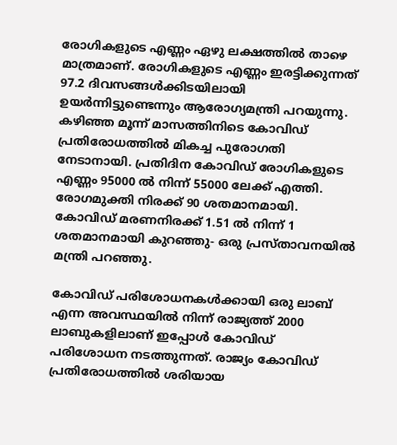രോഗികളുടെ എണ്ണം ഏഴു ലക്ഷത്തില്‍ താഴെ മാത്രമാണ്. രോഗികളുടെ എണ്ണം ഇരട്ടിക്കുന്നത് 97.2 ദിവസങ്ങള്‍ക്കിടയിലായി ഉയര്‍ന്നിട്ടുണ്ടെന്നും ആരോഗ്യമന്ത്രി പറയുന്നു. കഴിഞ്ഞ മൂന്ന് മാസത്തിനിടെ കോവിഡ് പ്രതിരോധത്തില്‍ മികച്ച പുരോഗതി നേടാനായി. പ്രതിദിന കോവിഡ് രോഗികളുടെ എണ്ണം 95000 ല്‍ നിന്ന് 55000 ലേക്ക് എത്തി. രോഗമുക്തി നിരക്ക് 90 ശതമാനമായി. കോവിഡ് മരണനിരക്ക് 1.51 ല്‍ നിന്ന് 1 ശതമാനമായി കുറഞ്ഞു- ഒരു പ്രസ്താവനയില്‍ മന്ത്രി പറഞ്ഞു.

കോവിഡ് പരിശോധനകള്‍ക്കായി ഒരു ലാബ് എന്ന അവസ്ഥയില്‍ നിന്ന് രാജ്യത്ത് 2000 ലാബുകളിലാണ് ഇപ്പോള്‍ കോവിഡ് പരിശോധന നടത്തുന്നത്. രാജ്യം കോവിഡ് പ്രതിരോധത്തില്‍ ശരിയായ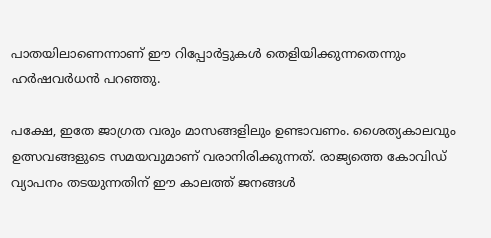പാതയിലാണെന്നാണ് ഈ റിപ്പോര്‍ട്ടുകള്‍ തെളിയിക്കുന്നതെന്നും ഹര്‍ഷവര്‍ധന്‍ പറഞ്ഞു.

പക്ഷേ, ഇതേ ജാഗ്രത വരും മാസങ്ങളിലും ഉണ്ടാവണം. ശൈത്യകാലവും ഉത്സവങ്ങളുടെ സമയവുമാണ് വരാനിരിക്കുന്നത്. രാജ്യത്തെ കോവിഡ് വ്യാപനം തടയുന്നതിന് ഈ കാലത്ത് ജനങ്ങള്‍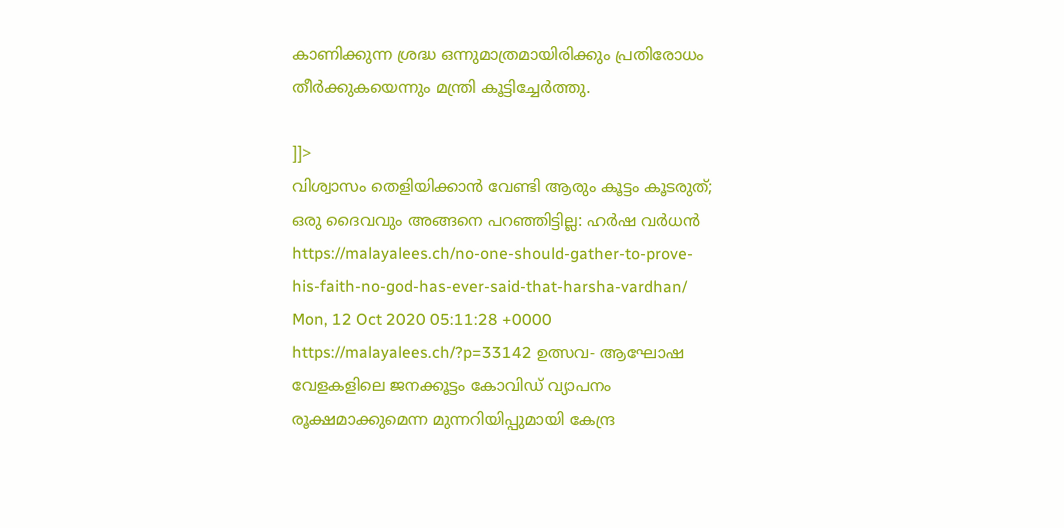കാണിക്കുന്ന ശ്രദ്ധ ഒന്നുമാത്രമായിരിക്കും പ്രതിരോധം തീര്‍ക്കുകയെന്നും മന്ത്രി കൂട്ടിച്ചേര്‍ത്തു.

]]>
വിശ്വാസം തെളിയിക്കാൻ വേണ്ടി ആരും കൂട്ടം കൂടരുത്; ഒരു ദൈവവും അങ്ങനെ പറഞ്ഞിട്ടില്ല: ഹർഷ വർധൻ https://malayalees.ch/no-one-should-gather-to-prove-his-faith-no-god-has-ever-said-that-harsha-vardhan/ Mon, 12 Oct 2020 05:11:28 +0000 https://malayalees.ch/?p=33142 ഉത്സവ- ആഘോഷ വേളകളിലെ ജനക്കൂട്ടം കോവിഡ് വ്യാപനം രൂക്ഷമാക്കുമെന്ന മുന്നറിയിപ്പുമായി കേന്ദ്ര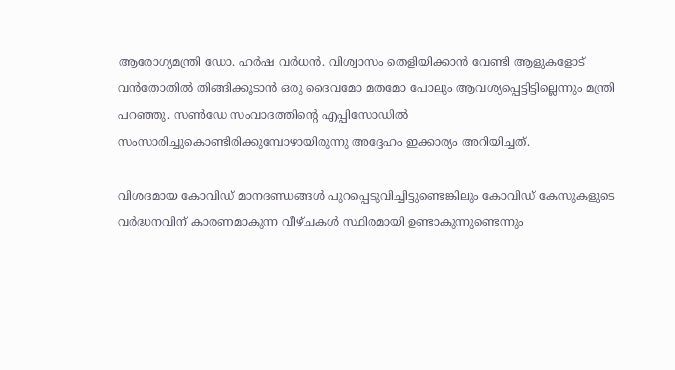ആരോഗ്യമന്ത്രി ഡോ. ഹർഷ വർധൻ. വിശ്വാസം തെളിയിക്കാന്‍ വേണ്ടി ആളുകളോട് വന്‍തോതില്‍ തിങ്ങിക്കൂടാൻ ഒരു ദൈവമോ മതമോ പോലും ആവശ്യപ്പെട്ടിട്ടില്ലെന്നും മന്ത്രി പറഞ്ഞു. സൺഡേ സംവാദത്തിന്റെ എപ്പിസോഡിൽ സംസാരിച്ചുകൊണ്ടിരിക്കുമ്പോഴായിരുന്നു അദ്ദേഹം ഇക്കാര്യം അറിയിച്ചത്.

വിശദമായ കോവിഡ് മാനദണ്ഡങ്ങള്‍ പുറപ്പെടുവിച്ചിട്ടുണ്ടെങ്കിലും കോവിഡ് കേസുകളുടെ വര്‍ദ്ധനവിന് കാരണമാകുന്ന വീഴ്ചകള്‍ സ്ഥിരമായി ഉണ്ടാകുന്നുണ്ടെന്നും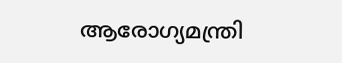ആരോഗ്യമന്ത്രി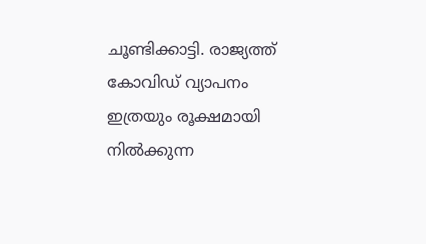ചൂണ്ടിക്കാട്ടി. രാജ്യത്ത് കോവിഡ് വ്യാപനം ഇത്രയും രൂക്ഷമായി നിൽക്കുന്ന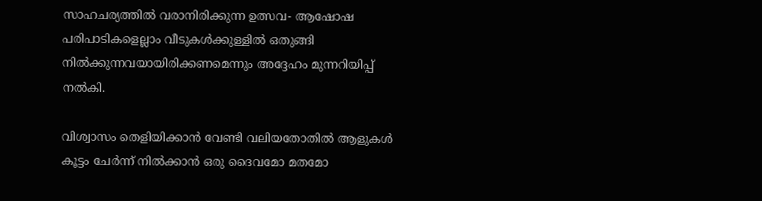സാഹചര്യത്തിൽ വരാനിരിക്കുന്ന ഉത്സവ- ആഷോഷ പരിപാടികളെല്ലാം വീടുകൾക്കുള്ളിൽ ഒതുങ്ങി നിൽക്കുന്നവയായിരിക്കണമെന്നും അദ്ദേഹം മുന്നറിയിപ്പ് നൽകി.

വിശ്വാസം തെളിയിക്കാന്‍ വേണ്ടി വലിയതോതിൽ ആളുകള്‍ കൂട്ടം ചേര്‍ന്ന് നില്‍ക്കാന്‍ ഒരു ദൈവമോ മതമോ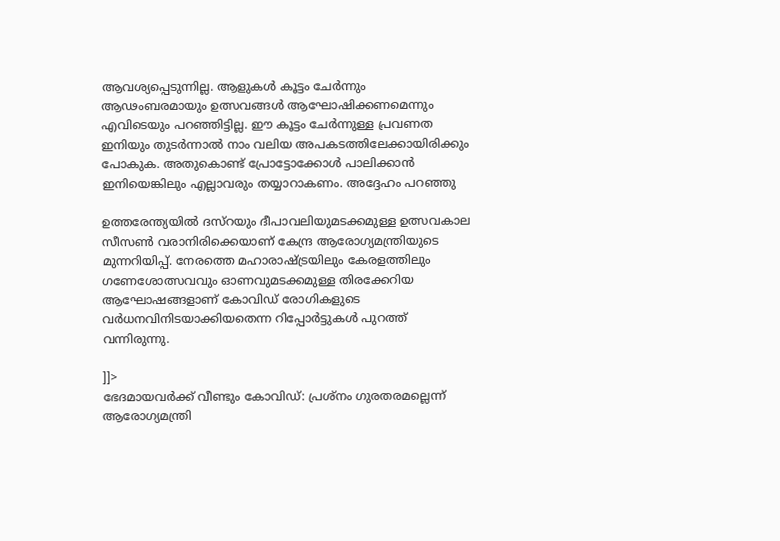ആവശ്യപ്പെടുന്നില്ല. ആളുകൾ കൂട്ടം ചേർന്നും ആഢംബരമായും ഉത്സവങ്ങൾ ആഘോഷിക്കണമെന്നും എവിടെയും പറഞ്ഞിട്ടില്ല. ഈ കൂട്ടം ചേർന്നുള്ള പ്രവണത ഇനിയും തുടർന്നാൽ നാം വലിയ അപകടത്തിലേക്കായിരിക്കും പോകുക. അതുകൊണ്ട് പ്രോട്ടോക്കോൾ പാലിക്കാൻ ഇനിയെങ്കിലും എല്ലാവരും തയ്യാറാകണം. അദ്ദേഹം പറഞ്ഞു

ഉത്തരേന്ത്യയിൽ ദസ്റയും ദീപാവലിയുമടക്കമുള്ള ഉത്സവകാല സീസൺ വരാനിരിക്കെയാണ് കേന്ദ്ര ആരോഗ്യമന്ത്രിയുടെ മുന്നറിയിപ്പ്. നേരത്തെ മഹാരാഷ്ട്രയിലും കേരളത്തിലും ഗണേശോത്സവവും ഓണവുമടക്കമുള്ള തിരക്കേറിയ ആഘോഷങ്ങളാണ് കോവിഡ് രോഗികളുടെ വർധനവിനിടയാക്കിയതെന്ന റിപ്പോർട്ടുകൾ പുറത്ത് വന്നിരുന്നു.

]]>
ഭേദമായവര്‍ക്ക് വീണ്ടും കോവിഡ്: പ്രശ്നം ഗുരതരമല്ലെന്ന് ആരോഗ്യമന്ത്രി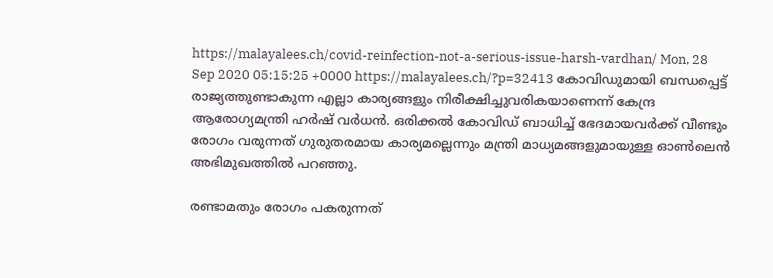https://malayalees.ch/covid-reinfection-not-a-serious-issue-harsh-vardhan/ Mon, 28 Sep 2020 05:15:25 +0000 https://malayalees.ch/?p=32413 കോവിഡുമായി ബന്ധപ്പെട്ട് രാജ്യത്തുണ്ടാകുന്ന എല്ലാ കാര്യങ്ങളും നിരീക്ഷിച്ചുവരികയാണെന്ന് കേന്ദ്ര ആരോഗ്യമന്ത്രി ഹർഷ് വർധൻ. ഒരിക്കൽ കോവിഡ് ബാധിച്ച് ഭേദമായവർക്ക് വീണ്ടും രോഗം വരുന്നത് ഗുരുതരമായ കാര്യമല്ലെന്നും മന്ത്രി മാധ്യമങ്ങളുമായുള്ള ഓൺലെൻ അഭിമുഖത്തിൽ പറഞ്ഞു.

രണ്ടാമതും രോഗം പകരുന്നത്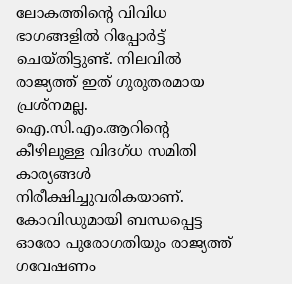ലോകത്തിന്റെ വിവിധ ഭാഗങ്ങളിൽ റിപ്പോർട്ട് ചെയ്തിട്ടുണ്ട്. നിലവിൽ രാജ്യത്ത് ഇത് ഗുരുതരമായ പ്രശ്നമല്ല. ഐ.സി.എം.ആറിന്റെ കീഴിലുള്ള വിദഗ്ധ സമിതി കാര്യങ്ങൾ നിരീക്ഷിച്ചുവരികയാണ്. കോവിഡുമായി ബന്ധപ്പെട്ട ഓരോ പുരോഗതിയും രാജ്യത്ത് ഗവേഷണം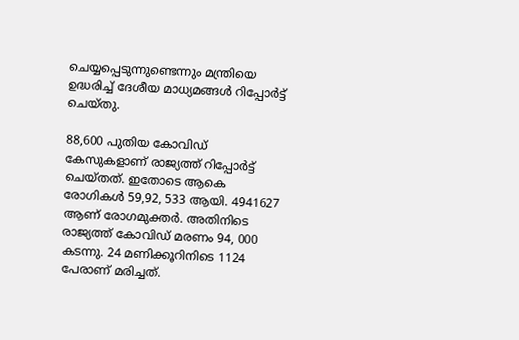ചെയ്യപ്പെടുന്നുണ്ടെന്നും മന്ത്രിയെ ഉദ്ധരിച്ച് ദേശീയ മാധ്യമങ്ങൾ റിപ്പോർട്ട് ചെയ്തു.

88,600 പുതിയ കോവിഡ് കേസുകളാണ് രാജ്യത്ത് റിപ്പോർട്ട് ചെയ്തത്. ഇതോടെ ആകെ രോഗികൾ 59,92, 533 ആയി. 4941627 ആണ് രോഗമുക്തർ. അതിനിടെ രാജ്യത്ത് കോവിഡ് മരണം 94, 000 കടന്നു. 24 മണിക്കൂറിനിടെ 1124 പേരാണ് മരിച്ചത്.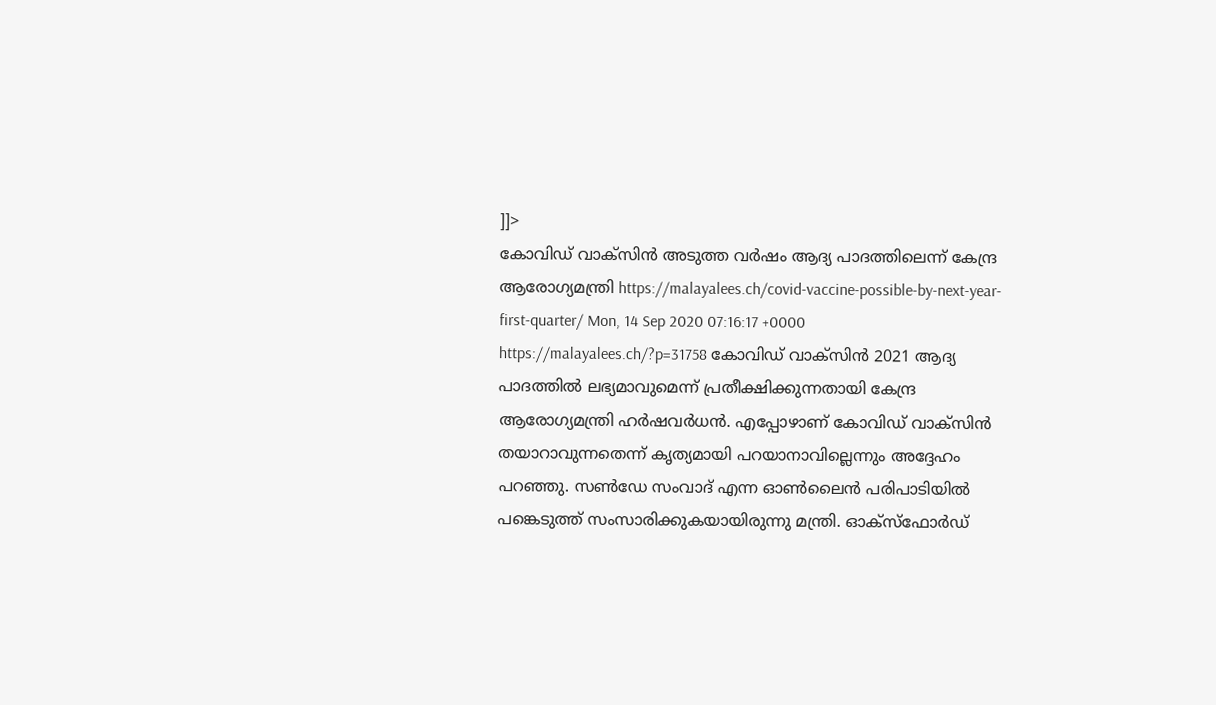]]>
കോവിഡ് വാക്സിൻ അടുത്ത വർഷം ആദ്യ പാദത്തിലെന്ന് കേന്ദ്ര ആരോഗ്യമന്ത്രി https://malayalees.ch/covid-vaccine-possible-by-next-year-first-quarter/ Mon, 14 Sep 2020 07:16:17 +0000 https://malayalees.ch/?p=31758 കോവിഡ് വാക്‌സിന്‍ 2021 ആദ്യ പാദത്തിൽ ലഭ്യമാവുമെന്ന് പ്രതീക്ഷിക്കുന്നതായി കേന്ദ്ര ആരോഗ്യമന്ത്രി ഹര്‍ഷവര്‍ധന്‍. എപ്പോഴാണ് കോവിഡ് വാക്‌സിന്‍ തയാറാവുന്നതെന്ന് കൃത്യമായി പറയാനാവില്ലെന്നും അദ്ദേഹം പറഞ്ഞു. സണ്‍ഡേ സംവാദ് എന്ന ഓണ്‍ലൈന്‍ പരിപാടിയിൽ പങ്കെടുത്ത് സംസാരിക്കുകയായിരുന്നു മന്ത്രി. ഓക്‌സ്‌ഫോര്‍ഡ്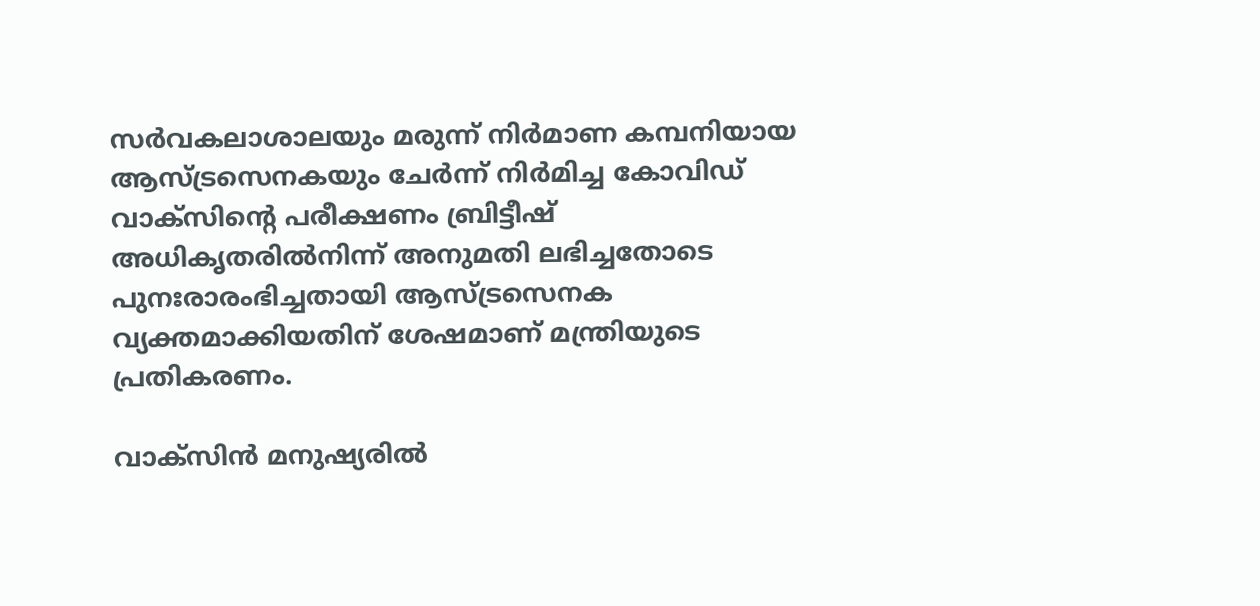സര്‍വകലാശാലയും മരുന്ന് നിര്‍മാണ കമ്പനിയായ ആസ്ട്രസെനകയും ചേര്‍ന്ന് നിര്‍മിച്ച കോവിഡ് വാക്‌സിന്റെ പരീക്ഷണം ബ്രിട്ടീഷ് അധികൃതരില്‍നിന്ന് അനുമതി ലഭിച്ചതോടെ പുനഃരാരംഭിച്ചതായി ആസ്ട്രസെനക വ്യക്തമാക്കിയതിന് ശേഷമാണ് മന്ത്രിയുടെ പ്രതികരണം.

വാക്‌സിന്‍ മനുഷ്യരില്‍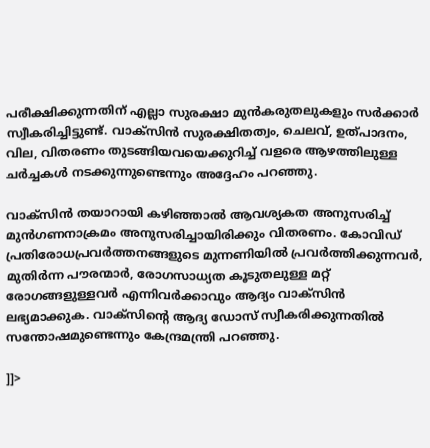പരീക്ഷിക്കുന്നതിന് എല്ലാ സുരക്ഷാ മുന്‍കരുതലുകളും സര്‍ക്കാര്‍ സ്വീകരിച്ചിട്ടുണ്ട്. വാക്‌സിന്‍ സുരക്ഷിതത്വം, ചെലവ്, ഉത്പാദനം, വില, വിതരണം തുടങ്ങിയവയെക്കുറിച്ച് വളരെ ആഴത്തിലുള്ള ചര്‍ച്ചകള്‍ നടക്കുന്നുണ്ടെന്നും അദ്ദേഹം പറഞ്ഞു.

വാക്‌സിന്‍ തയാറായി കഴിഞ്ഞാല്‍ ആവശ്യകത അനുസരിച്ച് മുന്‍ഗണനാക്രമം അനുസരിച്ചായിരിക്കും വിതരണം. കോവിഡ് പ്രതിരോധപ്രവര്‍ത്തനങ്ങളുടെ മുന്നണിയില്‍ പ്രവര്‍ത്തിക്കുന്നവര്‍, മുതിര്‍ന്ന പൗരന്മാര്‍, രോഗസാധ്യത കൂടുതലുള്ള മറ്റ് രോഗങ്ങളുള്ളവര്‍ എന്നിവര്‍ക്കാവും ആദ്യം വാക്‌സിന്‍ ലഭ്യമാക്കുക. വാക്‌സിന്റെ ആദ്യ ഡോസ് സ്വീകരിക്കുന്നതില്‍ സന്തോഷമുണ്ടെന്നും കേന്ദ്രമന്ത്രി പറഞ്ഞു.

]]>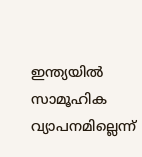ഇന്ത്യയില്‍ സാമൂഹിക വ്യാപനമില്ലെന്ന്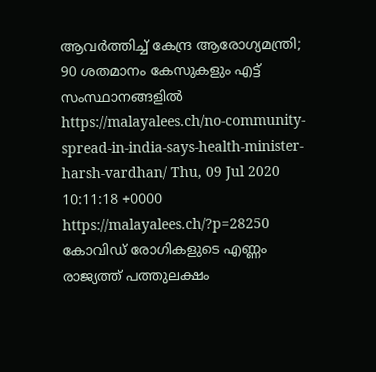ആവര്‍ത്തിച്ച് കേന്ദ്ര ആരോഗ്യമന്ത്രി; 90 ശതമാനം കേസുകളും എട്ട് സംസ്ഥാനങ്ങളിൽ https://malayalees.ch/no-community-spread-in-india-says-health-minister-harsh-vardhan/ Thu, 09 Jul 2020 10:11:18 +0000 https://malayalees.ch/?p=28250 കോവിഡ് രോഗികളുടെ എണ്ണം രാജ്യത്ത് പത്തുലക്ഷം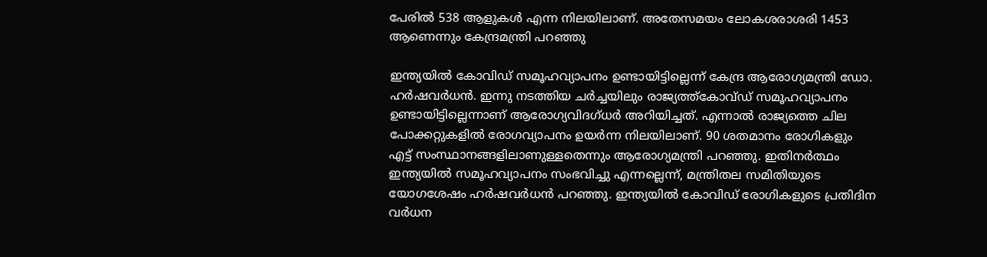പേരില്‍ 538 ആളുകള്‍ എന്ന നിലയിലാണ്. അതേസമയം ലോകശരാശരി 1453 ആണെന്നും കേന്ദ്രമന്ത്രി പറഞ്ഞു

ഇന്ത്യയില്‍ കോവിഡ് സമൂഹവ്യാപനം ഉണ്ടായിട്ടില്ലെന്ന് കേന്ദ്ര ആരോഗ്യമന്ത്രി ഡോ. ഹര്‍ഷവര്‍ധന്‍. ഇന്നു നടത്തിയ ചര്‍ച്ചയിലും രാജ്യത്ത്‌കോവ്ഡ് സമൂഹവ്യാപനം ഉണ്ടായിട്ടില്ലെന്നാണ് ആരോഗ്യവിദഗ്ധര്‍ അറിയിച്ചത്. എന്നാല്‍ രാജ്യത്തെ ചില പോക്കറ്റുകളില്‍ രോഗവ്യാപനം ഉയര്‍ന്ന നിലയിലാണ്. 90 ശതമാനം രോഗികളും എട്ട് സംസ്ഥാനങ്ങളിലാണുള്ളതെന്നും ആരോഗ്യമന്ത്രി പറഞ്ഞു. ഇതിനര്‍ത്ഥം ഇന്ത്യയില്‍ സമൂഹവ്യാപനം സംഭവിച്ചു എന്നല്ലെന്ന്, മന്ത്രിതല സമിതിയുടെ യോഗശേഷം ഹര്‍ഷവര്‍ധന്‍ പറഞ്ഞു. ഇന്ത്യയിൽ കോവിഡ് രോഗികളുടെ പ്രതിദിന വർധന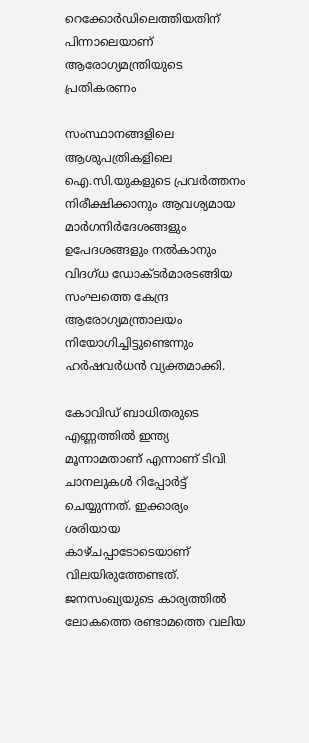റെക്കോർഡിലെത്തിയതിന് പിന്നാലെയാണ് ആരോഗ്യമന്ത്രിയുടെ പ്രതികരണം

സംസ്ഥാനങ്ങളിലെ ആശുപത്രികളിലെ ഐ.സി.യുകളുടെ പ്രവര്‍ത്തനം നിരീക്ഷിക്കാനും ആവശ്യമായ മാര്‍ഗനിര്‍ദേശങ്ങളും ഉപേദശങ്ങളും നല്‍കാനും വിദഗ്ധ ഡോക്ടര്‍മാരടങ്ങിയ സംഘത്തെ കേന്ദ്ര ആരോഗ്യമന്ത്രാലയം നിയോഗിച്ചിട്ടുണ്ടെന്നും ഹര്‍ഷവര്‍ധന്‍ വ്യക്തമാക്കി.

കോവിഡ് ബാധിതരുടെ എണ്ണത്തില്‍ ഇന്ത്യ മൂന്നാമതാണ് എന്നാണ് ടിവി ചാനലുകള്‍ റിപ്പോര്‍ട്ട് ചെയ്യുന്നത്. ഇക്കാര്യം ശരിയായ കാഴ്ചപ്പാടോടെയാണ് വിലയിരുത്തേണ്ടത്. ജനസംഖ്യയുടെ കാര്യത്തില്‍ ലോകത്തെ രണ്ടാമത്തെ വലിയ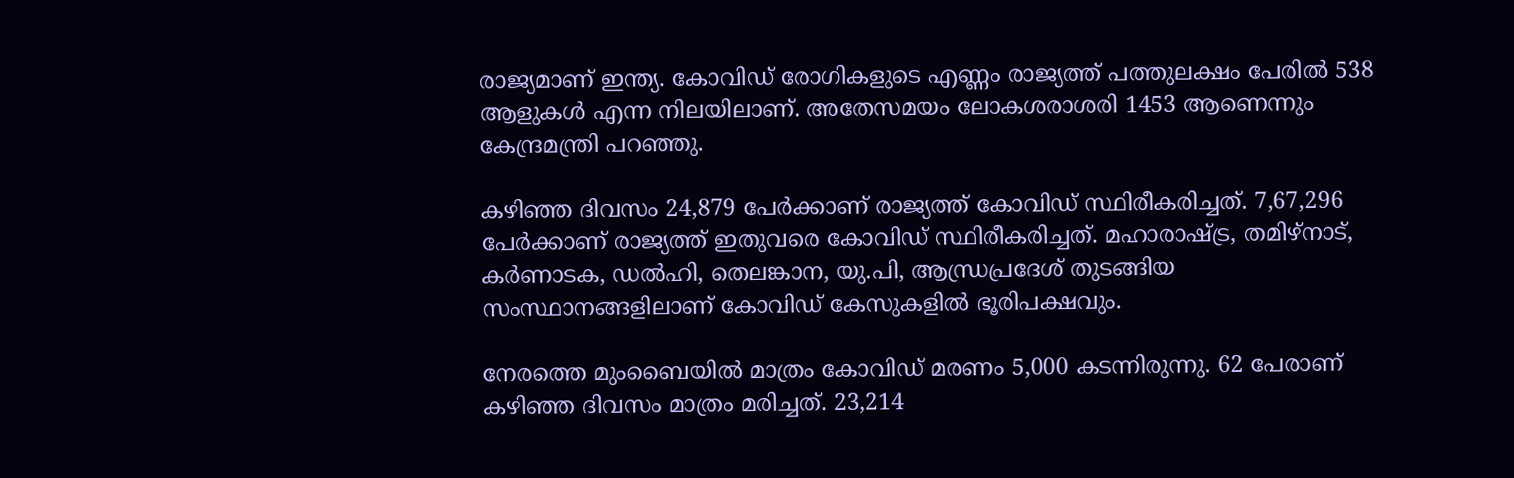രാജ്യമാണ് ഇന്ത്യ. കോവിഡ് രോഗികളുടെ എണ്ണം രാജ്യത്ത് പത്തുലക്ഷം പേരില്‍ 538 ആളുകള്‍ എന്ന നിലയിലാണ്. അതേസമയം ലോകശരാശരി 1453 ആണെന്നും കേന്ദ്രമന്ത്രി പറഞ്ഞു.

കഴിഞ്ഞ ദിവസം 24,879 പേർക്കാണ് രാജ്യത്ത് കോവിഡ് സ്ഥിരീകരിച്ചത്. 7,67,296 പേർക്കാണ് രാജ്യത്ത് ഇതുവരെ കോവിഡ് സ്ഥിരീകരിച്ചത്. മഹാരാഷ്ട്ര, തമിഴ്നാട്, കർണാടക, ഡൽഹി, തെലങ്കാന, യു.പി, ആന്ധ്രപ്രദേശ് തുടങ്ങിയ സംസ്ഥാനങ്ങളിലാണ് കോവിഡ് കേസുകളിൽ ഭൂരിപക്ഷവും.

നേരത്തെ മുംബൈയിൽ മാത്രം കോവിഡ് മരണം 5,000 കടന്നിരുന്നു. 62 പേരാണ് കഴിഞ്ഞ ദിവസം മാത്രം മരിച്ചത്. 23,214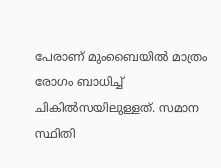പേരാണ് മുംബൈയിൽ മാത്രം രോഗം ബാധിച്ച് ചികിൽസയിലുള്ളത്. സമാന സ്ഥിതി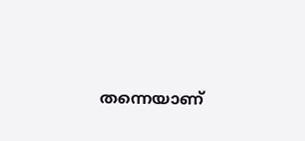തന്നെയാണ്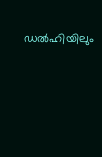ഡൽഹിയിലും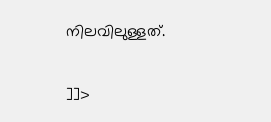നിലവിലുള്ളത്.

]]>